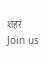शहरं
Join us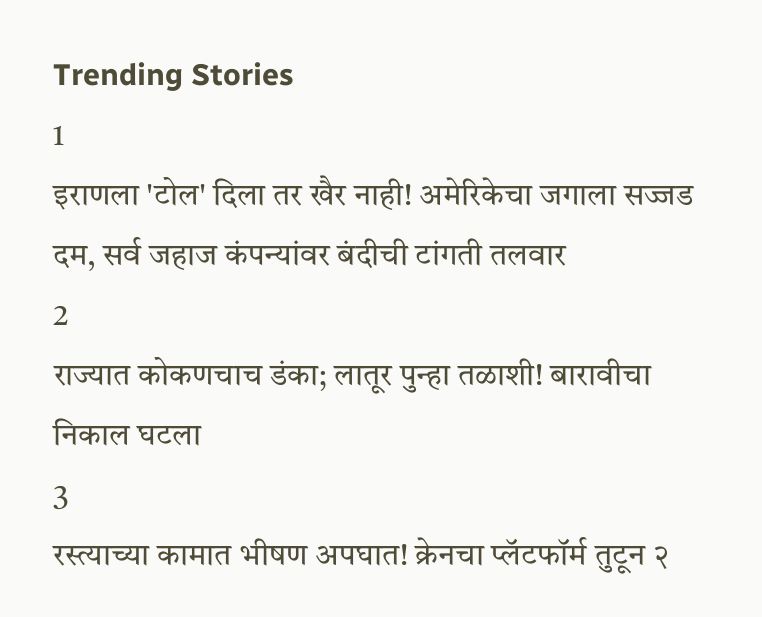Trending Stories
1
इराणला 'टोल' दिला तर खैर नाही! अमेरिकेचा जगाला सज्जड दम, सर्व जहाज कंपन्यांवर बंदीची टांगती तलवार
2
राज्यात कोकणचाच डंका; लातूर पुन्हा तळाशी! बारावीचा निकाल घटला
3
रस्त्याच्या कामात भीषण अपघात! क्रेनचा प्लॅटफॉर्म तुटून २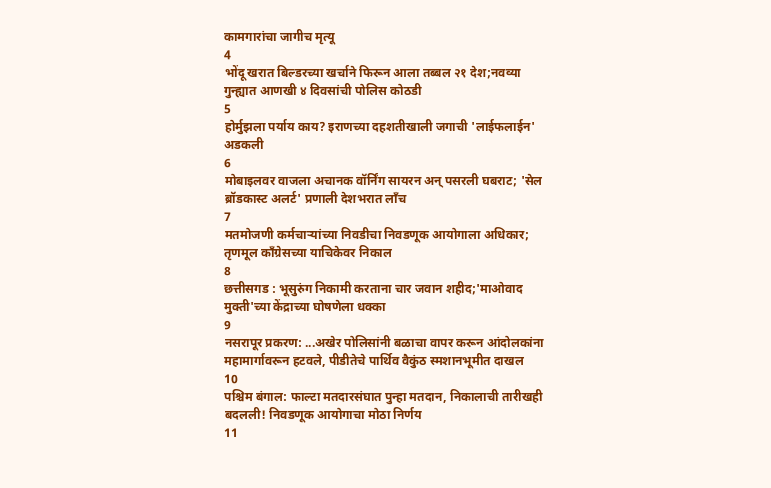कामगारांचा जागीच मृत्यू
4
भोंदू खरात बिल्डरच्या खर्चाने फिरून आला तब्बल २१ देश;नवव्या गुन्ह्यात आणखी ४ दिवसांची पोलिस कोठडी
5
होर्मुझला पर्याय काय? इराणच्या दहशतीखाली जगाची 'लाईफलाईन' अडकली
6
मोबाइलवर वाजला अचानक वॉर्निंग सायरन अन् पसरली घबराट; 'सेल ब्रॉडकास्ट अलर्ट' प्रणाली देशभरात लाँच
7
मतमोजणी कर्मचाऱ्यांच्या निवडीचा निवडणूक आयोगाला अधिकार; तृणमूल काँग्रेसच्या याचिकेवर निकाल
8
छत्तीसगड : भूसुरुंग निकामी करताना चार जवान शहीद;'माओवाद मुक्ती'च्या केंद्राच्या घोषणेला धक्का
9
नसरापूर प्रकरण: ...अखेर पोलिसांनी बळाचा वापर करून आंदोलकांना महामार्गावरून हटवले, पीडीतेचे पार्थिव वैकुंठ स्मशानभूमीत दाखल
10
पश्चिम बंगाल: फाल्टा मतदारसंघात पुन्हा मतदान, निकालाची तारीखही बदलली! निवडणूक आयोगाचा मोठा निर्णय
11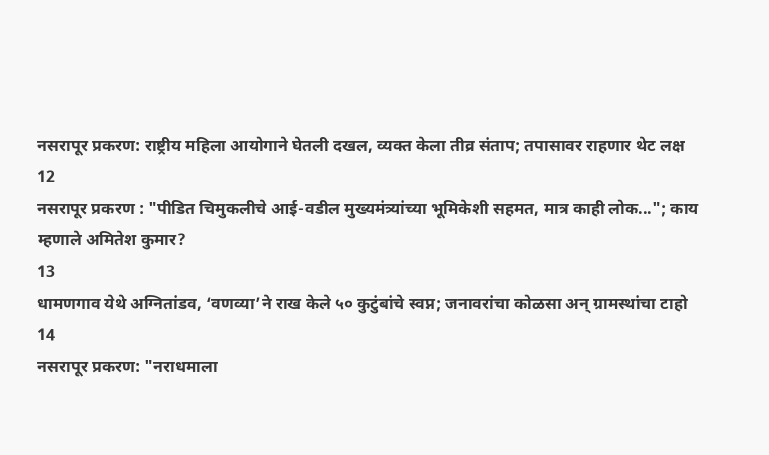नसरापूर प्रकरण: राष्ट्रीय महिला आयोगाने घेतली दखल, व्यक्त केला तीव्र संताप; तपासावर राहणार थेट लक्ष
12
नसरापूर प्रकरण : "पीडित चिमुकलीचे आई-वडील मुख्यमंत्र्यांच्या भूमिकेशी सहमत, मात्र काही लोक..."; काय म्हणाले अमितेश कुमार?
13
धामणगाव येथे अग्नितांडव, ‘वणव्या’ने राख केले ५० कुटुंबांचे स्वप्न; जनावरांचा कोळसा अन् ग्रामस्थांचा टाहो
14
नसरापूर प्रकरण: "नराधमाला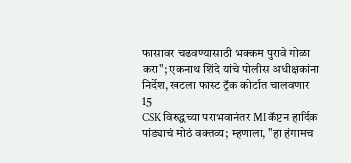फासावर चढवण्यासाठी भक्कम पुरावे गोळा करा"; एकनाथ शिंदे यांचे पोलीस अधीक्षकांना निर्देश, खटला फास्ट ट्रॅक कोर्टात चालवणार
15
CSK विरुद्धच्या पराभवानंतर MI कॅप्टन हार्दिक पांड्याचं मोठं वक्तव्य; म्हणाला, "हा हंगामच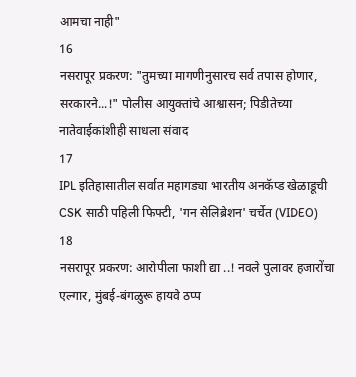आमचा नाही"
16
नसरापूर प्रकरण: "तुमच्या मागणीनुसारच सर्व तपास होणार, सरकारने...!" पोलीस आयुक्तांचे आश्वासन; पिडीतेच्या नातेवाईकांशीही साधला संवाद
17
IPL इतिहासातील सर्वात महागड्या भारतीय अनकॅप्ड खेळाडूची CSK साठी पहिली फिफ्टी, 'गन सेलिब्रेशन' चर्चेत (VIDEO)
18
नसरापूर प्रकरण: आरोपीला फाशी द्या ..! नवले पुलावर हजारोंचा एल्गार, मुंबई-बंगळुरू हायवे ठप्प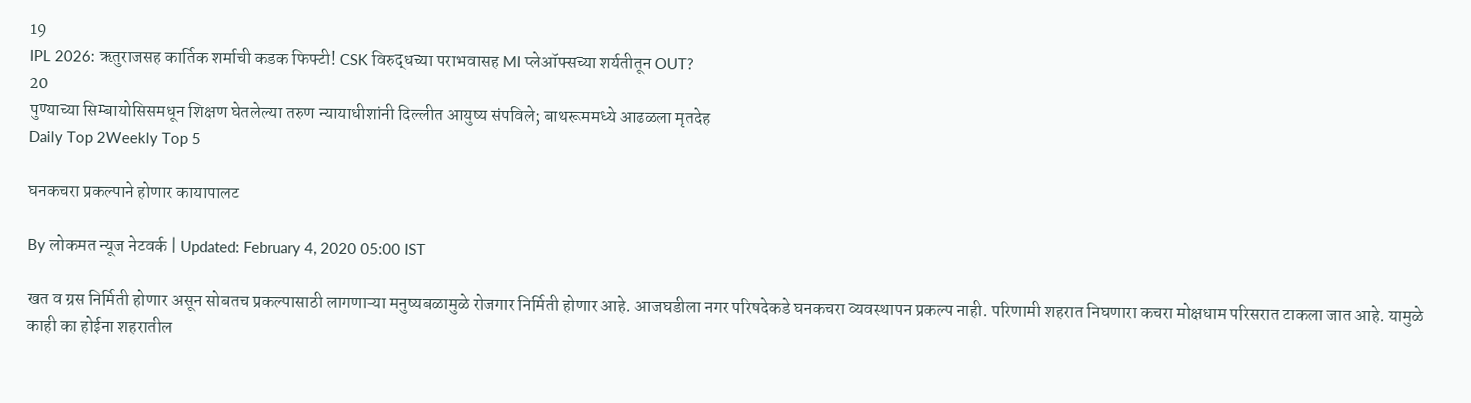19
IPL 2026: ऋतुराजसह कार्तिक शर्माची कडक फिफ्टी! CSK विरुद्धच्या पराभवासह MI प्लेऑफ्सच्या शर्यतीतून OUT?
20
पुण्याच्या सिम्बायोसिसमधून शिक्षण घेतलेल्या तरुण न्यायाधीशांनी दिल्लीत आयुष्य संपविले; बाथरूममध्ये आढळला मृतदेह
Daily Top 2Weekly Top 5

घनकचरा प्रकल्पाने होणार कायापालट

By लोकमत न्यूज नेटवर्क | Updated: February 4, 2020 05:00 IST

खत व ग्रस निर्मिती होणार असून सोबतच प्रकल्पासाठी लागणाऱ्या मनुष्यबळामुळे रोजगार निर्मिती होणार आहे. आजघडीला नगर परिषदेकडे घनकचरा व्यवस्थापन प्रकल्प नाही. परिणामी शहरात निघणारा कचरा मोक्षधाम परिसरात टाकला जात आहे. यामुळे काही का होईना शहरातील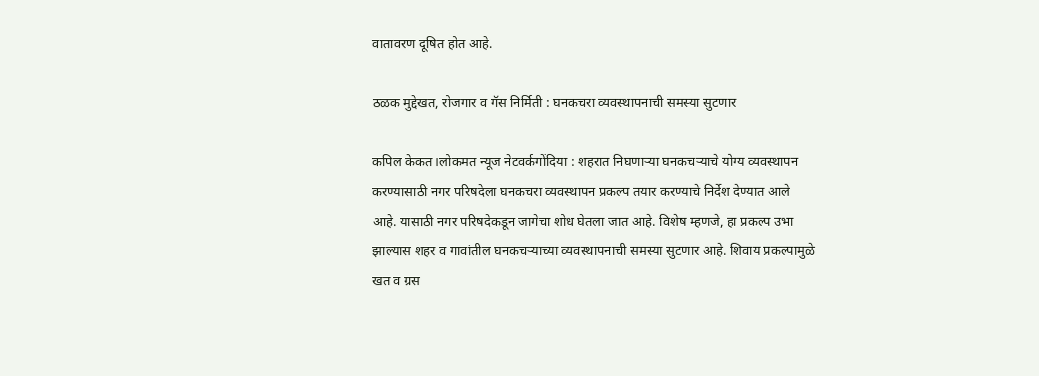वातावरण दूषित होत आहे.

ठळक मुद्देखत, रोजगार व गॅस निर्मिती : घनकचरा व्यवस्थापनाची समस्या सुटणार

कपिल केकत।लोकमत न्यूज नेटवर्कगोंदिया : शहरात निघणाऱ्या घनकचऱ्याचे योग्य व्यवस्थापन करण्यासाठी नगर परिषदेला घनकचरा व्यवस्थापन प्रकल्प तयार करण्याचे निर्देश देण्यात आले आहे. यासाठी नगर परिषदेकडून जागेचा शोध घेतला जात आहे. विशेष म्हणजे, हा प्रकल्प उभा झाल्यास शहर व गावांतील घनकचऱ्याच्या व्यवस्थापनाची समस्या सुटणार आहे. शिवाय प्रकल्पामुळे खत व ग्रस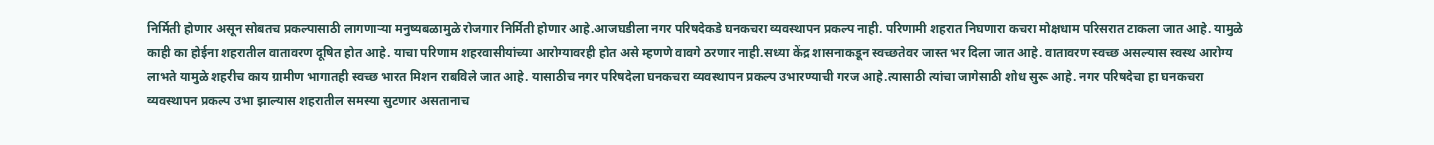निर्मिती होणार असून सोबतच प्रकल्पासाठी लागणाऱ्या मनुष्यबळामुळे रोजगार निर्मिती होणार आहे.आजघडीला नगर परिषदेकडे घनकचरा व्यवस्थापन प्रकल्प नाही. परिणामी शहरात निघणारा कचरा मोक्षधाम परिसरात टाकला जात आहे. यामुळे काही का होईना शहरातील वातावरण दूषित होत आहे. याचा परिणाम शहरवासीयांच्या आरोग्यावरही होत असे म्हणणे वावगे ठरणार नाही.सध्या केंद्र शासनाकडून स्वच्छतेवर जास्त भर दिला जात आहे. वातावरण स्वच्छ असल्यास स्वस्थ आरोग्य लाभते यामुळे शहरीच काय ग्रामीण भागातही स्वच्छ भारत मिशन राबविले जात आहे. यासाठीच नगर परिषदेला घनकचरा व्यवस्थापन प्रकल्प उभारण्याची गरज आहे.त्यासाठी त्यांचा जागेसाठी शोध सुरू आहे. नगर परिषदेचा हा घनकचरा व्यवस्थापन प्रकल्प उभा झाल्यास शहरातील समस्या सुटणार असतानाच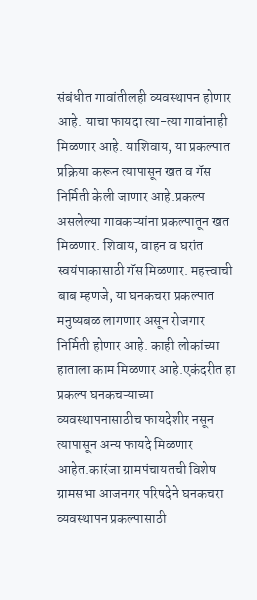संबंधीत गावांतीलही व्यवस्थापन होणार आहे. याचा फायदा त्या-त्या गावांनाही मिळणार आहे. याशिवाय, या प्रकल्पात प्रक्रिया करून त्यापासून खत व गॅस निर्मिती केली जाणार आहे.प्रकल्प असलेल्या गावकऱ्यांना प्रकल्पातून खत मिळणार. शिवाय, वाहन व घरांत स्वयंपाकासाठी गॅस मिळणार. महत्त्वाची बाब म्हणजे, या घनकचरा प्रकल्पात मनुष्यबळ लागणार असून रोजगार निर्मिती होणार आहे. काही लोकांच्या हाताला काम मिळणार आहे.एकंदरीत हा प्रकल्प घनकचऱ्याच्या व्यवस्थापनासाठीच फायदेशीर नसून त्यापासून अन्य फायदे मिळणार आहेत.कारंजा ग्रामपंचायतची विशेष ग्रामसभा आजनगर परिषदेने घनकचरा व्यवस्थापन प्रकल्पासाठी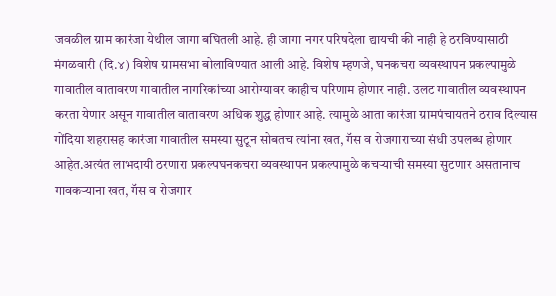जवळील ग्राम कारंजा येथील जागा बघितली आहे. ही जागा नगर परिषदेला द्यायची की नाही हे ठरविण्यासाठी मंगळवारी (दि.४) विशेष ग्रामसभा बोलाविण्यात आली आहे. विशेष म्हणजे, घनकचरा व्यवस्थापन प्रकल्पामुळे गावातील वातावरण गावातील नागरिकांच्या आरोग्यावर काहीच परिणाम होणार नाही. उलट गावातील व्यवस्थापन करता येणार असून गावातील वातावरण अधिक शुद्ध होणार आहे. त्यामुळे आता कारंजा ग्रामपंचायतने ठराव दिल्यास गोंदिया शहरासह कारंजा गावातील समस्या सुटून सोबतच त्यांना खत, गॅस व रोजगाराच्या संधी उपलब्ध होणार आहेत.अत्यंत लाभदायी ठरणारा प्रकल्पघनकचरा व्यवस्थापन प्रकल्पामुळे कचऱ्याची समस्या सुटणार असतानाच गावकऱ्याना खत, गॅस व रोजगार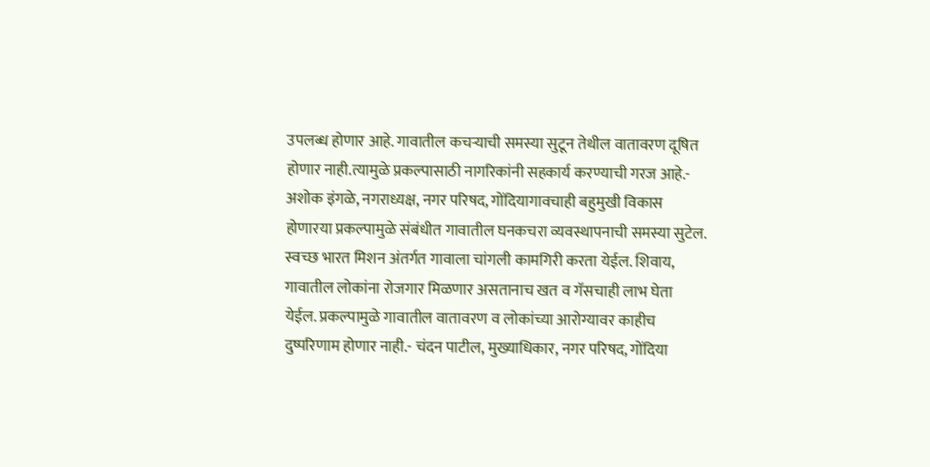उपलब्ध होणार आहे. गावातील कचऱ्याची समस्या सुटून तेथील वातावरण दूषित होणार नाही.त्यामुळे प्रकल्पासाठी नागरिकांनी सहकार्य करण्याची गरज आहे.- अशोक इंगळे, नगराध्यक्ष, नगर परिषद, गोंदियागावचाही बहुमुखी विकास होणारया प्रकल्पामुळे संबंधीत गावातील घनकचरा व्यवस्थापनाची समस्या सुटेल. स्वच्छ भारत मिशन अंतर्गत गावाला चांगली कामगिरी करता येईल. शिवाय, गावातील लोकांना रोजगार मिळणार असतानाच खत व गॅसचाही लाभ घेता येईल. प्रकल्पामुळे गावातील वातावरण व लोकांच्या आरोग्यावर काहीच दुष्परिणाम होणार नाही.- चंदन पाटील, मुख्याधिकार, नगर परिषद, गोंदिया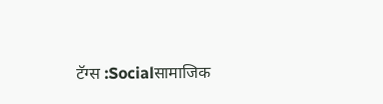टॅग्स :Socialसामाजिक